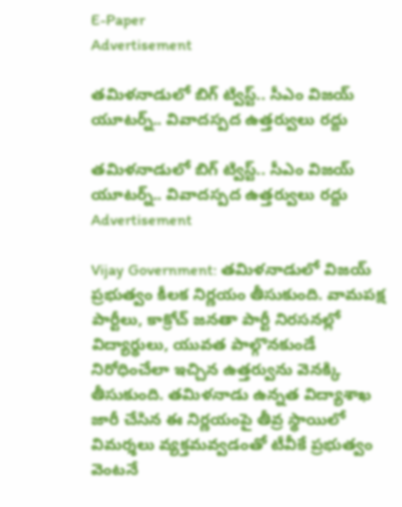E-Paper
Advertisement

తమిళనాడులో బిగ్ ట్విస్ట్.. సీఎం విజయ్ యూటర్న్.. వివాదస్పద ఉత్తర్వులు రద్దు

తమిళనాడులో బిగ్ ట్విస్ట్.. సీఎం విజయ్ యూటర్న్.. వివాదస్పద ఉత్తర్వులు రద్దు
Advertisement

Vijay Government: తమిళనాడులో విజయ్ ప్రభుత్వం కీలక నిర్ణయం తీసుకుంది. వామపక్ష పార్టీలు, కాక్రోచ్ జనతా పార్టీ నిరసనల్లో విద్యార్థులు, యువత పాల్గొనకుండే నిరోధించేలా ఇచ్చిన ఉత్తర్వును వెనక్కి తీసుకుంది. తమిళనాడు ఉన్నత విద్యాశాఖ జారీ చేసిన ఈ నిర్ణయంపై తీవ్ర స్థాయిలో విమర్శలు వ్యక్తమవ్వడంతో టీవీకే ప్రభుత్వం వెంటనే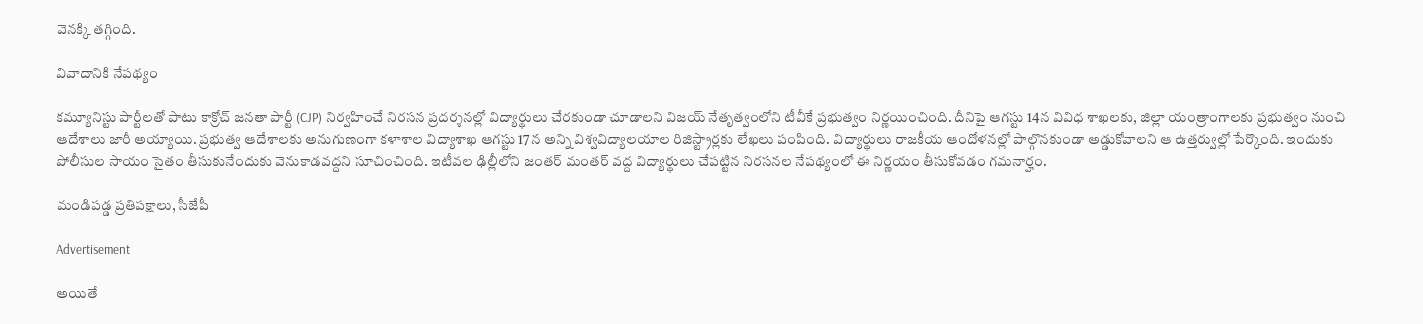వెనక్కి తగ్గింది.

వివాదానికి నేపథ్యం

కమ్యూనిస్టు పార్టీలతో పాటు కాక్రోచ్ జనతా పార్టీ (CJP) నిర్వహించే నిరసన ప్రదర్శనల్లో విద్యార్థులు చేరకుండా చూడాలని విజయ్ నేతృత్వంలోని టీవీకే ప్రభుత్వం నిర్ణయించింది. దీనిపై ఆగస్టు 14న వివిధ శాఖలకు, జిల్లా యంత్రాంగాలకు ప్రభుత్వం నుంచి ఆదేశాలు జారీ అయ్యాయి. ప్రభుత్వ ఆదేశాలకు అనుగుణంగా కళాశాల విద్యాశాఖ ఆగస్టు 17న అన్ని విశ్వవిద్యాలయాల రిజిస్ట్రార్లకు లేఖలు పంపింది. విద్యార్థులు రాజకీయ ఆందోళనల్లో పాల్గొనకుండా అడ్డుకోవాలని ఆ ఉత్తర్వుల్లో పేర్కొంది. ఇందుకు పోలీసుల సాయం సైతం తీసుకునేందుకు వెనుకాడవద్దని సూచించింది. ఇటీవల ఢిల్లీలోని జంతర్ మంతర్ వద్ద విద్యార్థులు చేపట్టిన నిరసనల నేపథ్యంలో ఈ నిర్ణయం తీసుకోవడం గమనార్హం.

మండిపడ్డ ప్రతిపక్షాలు, సీజేపీ

Advertisement

అయితే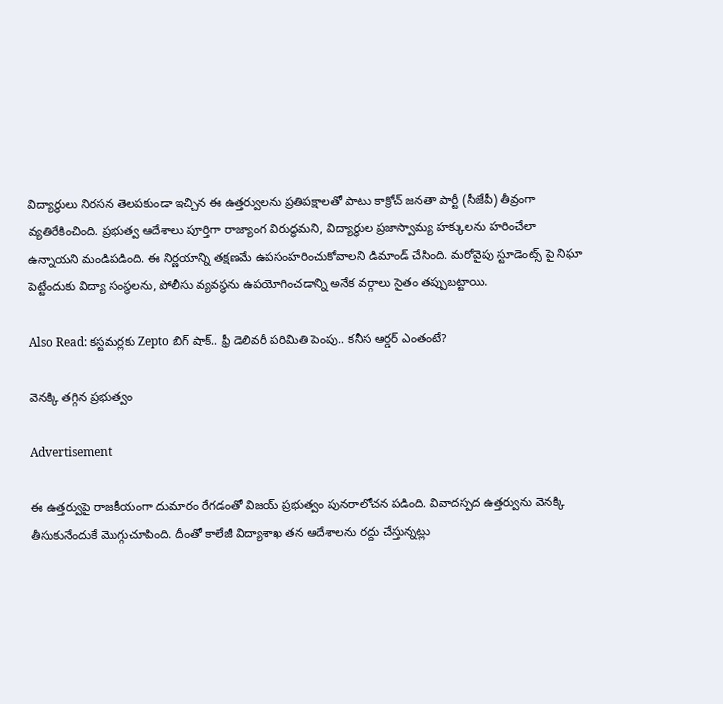విద్యార్థులు నిరసన తెలపకుండా ఇచ్చిన ఈ ఉత్తర్వులను ప్రతిపక్షాలతో పాటు కాక్రోచ్ జనతా పార్టీ (సీజేపీ) తీవ్రంగా వ్యతిరేకించింది. ప్రభుత్వ ఆదేశాలు పూర్తిగా రాజ్యాంగ విరుద్ధమని, విద్యార్థుల ప్రజాస్వామ్య హక్కులను హరించేలా ఉన్నాయని మండిపడింది. ఈ నిర్ణయాన్ని తక్షణమే ఉపసంహరించుకోవాలని డిమాండ్ చేసింది. మరోవైపు స్టూడెంట్స్ పై నిఘా పెట్టేందుకు విద్యా సంస్థలను, పోలీసు వ్యవస్థను ఉపయోగించడాన్ని అనేక వర్గాలు సైతం తప్పుబట్టాయి.

Also Read: కస్టమర్లకు Zepto బిగ్ షాక్.. ఫ్రీ డెలివరీ పరిమితి పెంపు.. కనీస ఆర్డర్ ఎంతంటే?

వెనక్కి తగ్గిన ప్రభుత్వం

Advertisement

ఈ ఉత్తర్వుపై రాజకీయంగా దుమారం రేగడంతో విజయ్ ప్రభుత్వం పునరాలోచన పడింది. వివాదస్పద ఉత్తర్వును వెనక్కి తీసుకునేందుకే మెుగ్గుచూపింది. దీంతో కాలేజీ విద్యాశాఖ తన ఆదేశాలను రద్దు చేస్తున్నట్లు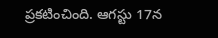ప్రకటించింది. ఆగస్టు 17న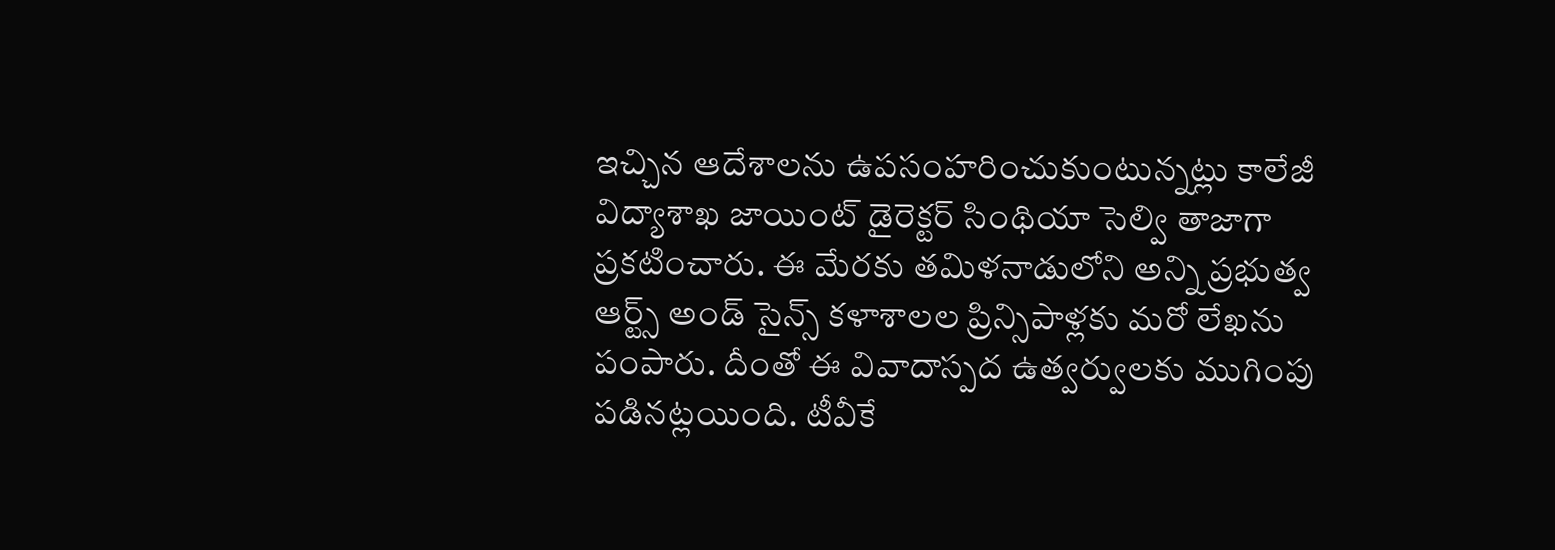ఇచ్చిన ఆదేశాలను ఉపసంహరించుకుంటున్నట్లు కాలేజీ విద్యాశాఖ జాయింట్ డైరెక్టర్ సింథియా సెల్వి తాజాగా ప్రకటించారు. ఈ మేరకు తమిళనాడులోని అన్ని ప్రభుత్వ ఆర్ట్స్ అండ్ సైన్స్ కళాశాలల ప్రిన్సిపాళ్లకు మరో లేఖను పంపారు. దీంతో ఈ వివాదాస్పద ఉత్వర్వులకు ముగింపు పడినట్లయింది. టీవీకే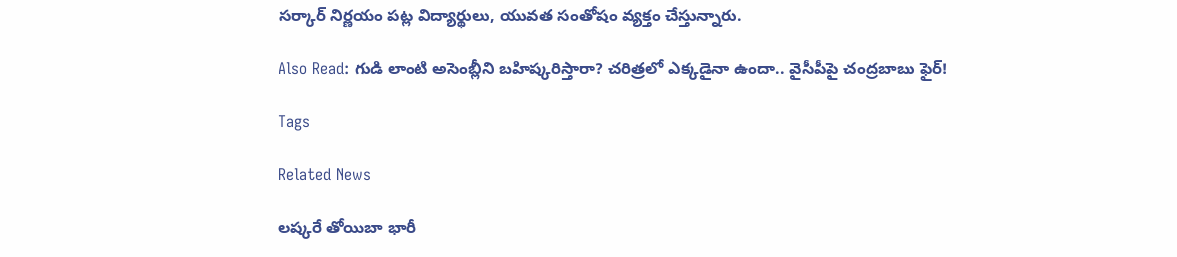సర్కార్ నిర్ణయం పట్ల విద్యార్థులు, యువత సంతోషం వ్యక్తం చేస్తున్నారు.

Also Read: గుడి లాంటి అసెంబ్లీని బహిష్కరిస్తారా? చరిత్రలో ఎక్కడైనా ఉందా.. వైసీపీపై చంద్రబాబు ఫైర్!

Tags

Related News

లష్కరే తోయిబా భారీ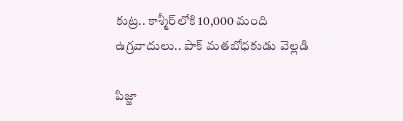కుట్ర.. కాశ్మీర్‌లోకి 10,000 మంది ఉగ్రవాదులు.. పాక్ మతబోధకుడు వెల్లడి

పిజ్జా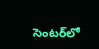సెంటర్‌లో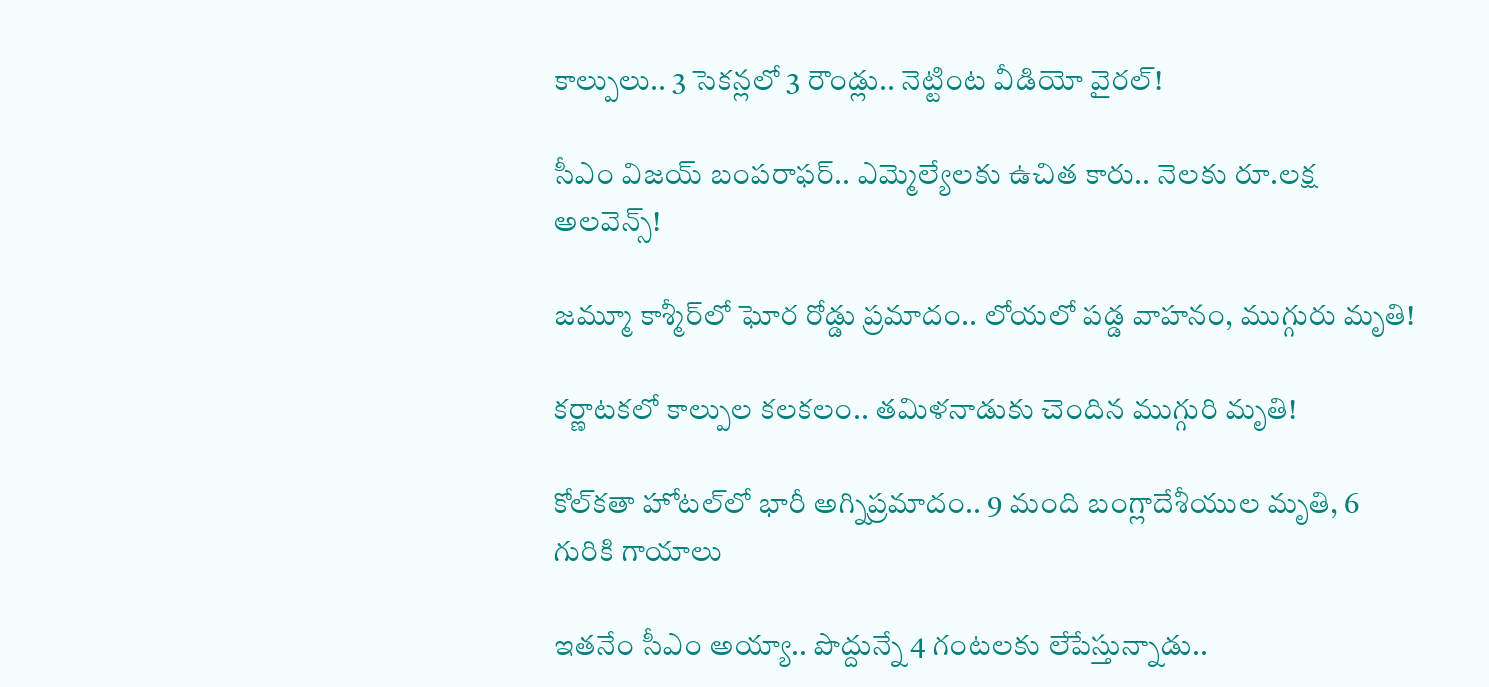కాల్పులు.. 3 సెకన్లలో 3 రౌండ్లు.. నెట్టింట వీడియో వైరల్!

సీఎం విజయ్ బంపరాఫర్.. ఎమ్మెల్యేలకు ఉచిత కారు.. నెలకు రూ.లక్ష అలవెన్స్!

జమ్మూ కాశ్మీర్‌లో ఘోర రోడ్డు ప్రమాదం.. లోయలో పడ్డ వాహనం, ముగ్గురు మృతి!

కర్ణాటకలో కాల్పుల కలకలం.. తమిళనాడుకు చెందిన ముగ్గురి మృతి!

కోల్‌కతా హోటల్‌లో భారీ అగ్నిప్రమాదం.. 9 మంది బంగ్లాదేశీయుల మృతి, 6 గురికి గాయాలు

ఇతనేం సీఎం అయ్యా.. పొద్దున్నే 4 గంటలకు లేపేస్తున్నాడు..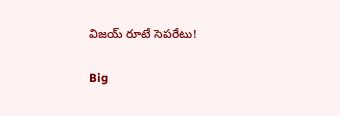విజయ్ రూటే సెపరేటు!

Big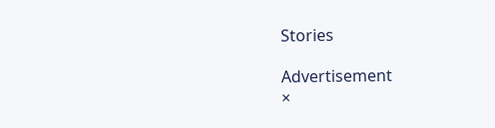Stories

Advertisement
×